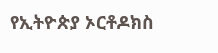የኢትዮጵያ ኦርቶዶክስ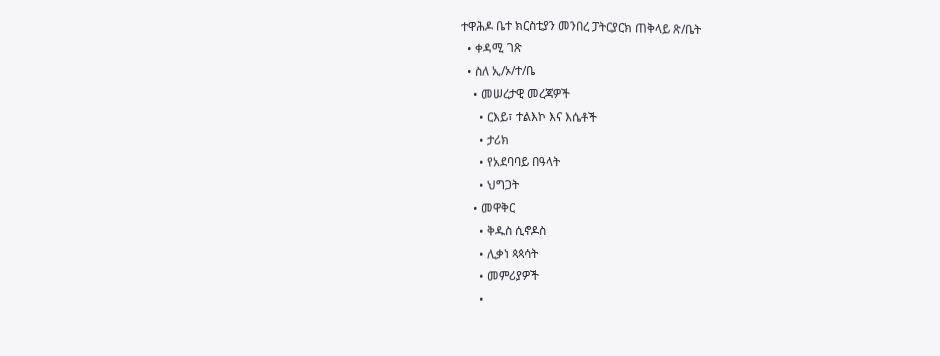ተዋሕዶ ቤተ ክርስቲያን መንበረ ፓትርያርክ ጠቅላይ ጽ/ቤት
  • ቀዳሚ ገጽ
  • ስለ ኢ/ኦ/ተ/ቤ
    • መሠረታዊ መረጃዎች
      • ርእይ፣ ተልእኮ እና እሴቶች
      • ታሪክ
      • የአደባባይ በዓላት
      • ህግጋት
    • መዋቅር
      • ቅዱስ ሲኖዶስ
      • ሊቃነ ጳጳሳት
      • መምሪያዎች
      •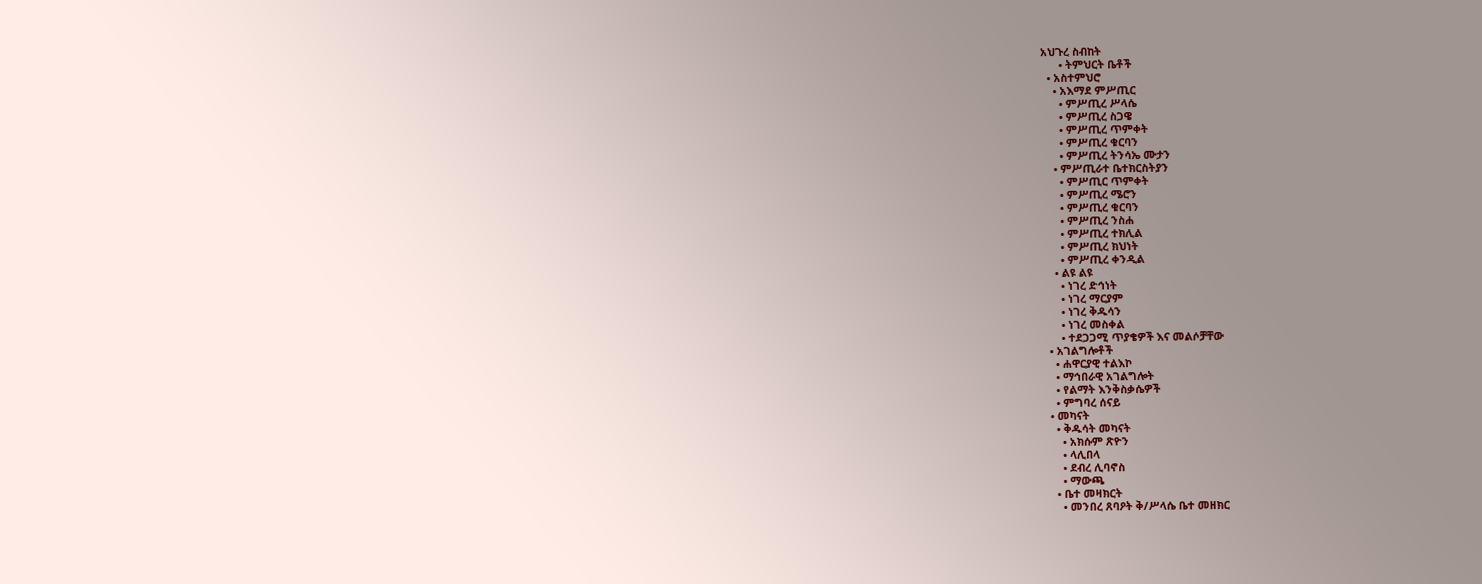አህጉረ ስብከት
      • ትምህርት ቤቶች
  • አስተምህሮ
    • አእማደ ምሥጢር
      • ምሥጢረ ሥላሴ
      • ምሥጢረ ስጋዌ
      • ምሥጢረ ጥምቀት
      • ምሥጢረ ቁርባን
      • ምሥጢረ ትንሳኤ ሙታን
    • ምሥጢራተ ቤተክርስትያን
      • ምሥጢር ጥምቀት
      • ምሥጢረ ሜሮን
      • ምሥጢረ ቁርባን
      • ምሥጢረ ንስሐ
      • ምሥጢረ ተክሊል
      • ምሥጢረ ክህነት
      • ምሥጢረ ቀንዲል
    • ልዩ ልዩ
      • ነገረ ድኅነት
      • ነገረ ማርያም
      • ነገረ ቅዱሳን
      • ነገረ መስቀል
      • ተደጋጋሚ ጥያቄዎች እና መልሶቻቸው
  • አገልግሎቶች
    • ሐዋርያዊ ተልእኮ
    • ማኅበራዊ አገልግሎት
    • የልማት እንቅስቃሴዎች
    • ምግባረ ሰናይ
  • መካናት
    • ቅዱሳት መካናት
      • አክሱም ጽዮን
      • ላሊበላ
      • ደብረ ሊባኖስ
      • ማውጫ
    • ቤተ መዛክርት
      • መንበረ ጸባዖት ቅ/ሥላሴ ቤተ መዘክር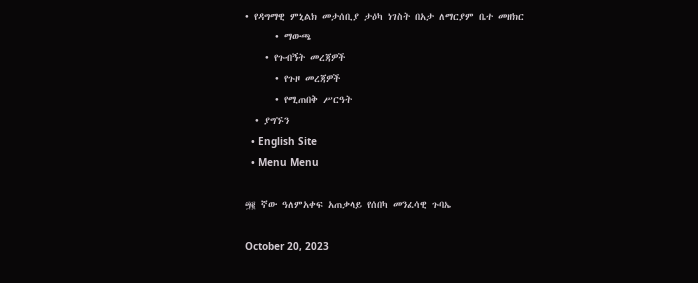• የዳግማዊ ምኒልክ መታሰቢያ ታዕካ ነገስት በአታ ለማርያም ቤተ መዘክር
      • ማውጫ
    • የጉብኝት መረጃዎች
      • የጉዞ መረጃዎች
      • የሚጠበቅ ሥርዓት
  • ያግኙን
  • English Site
  • Menu Menu

፵፪ ኛው ዓለምአቀፍ አጠቃላይ የሰበካ መንፈሳዊ ጉባኤ

October 20, 2023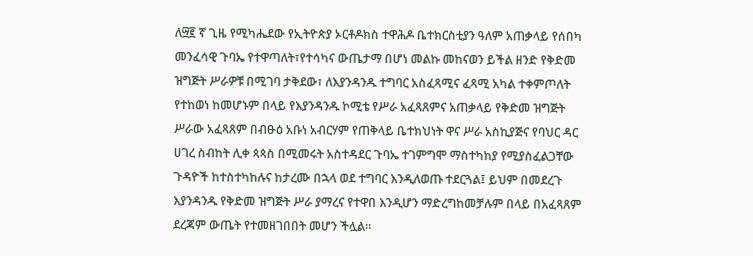ለ፵፪ ኛ ጊዜ የሚካሔደው የኢትዮጵያ ኦርቶዶክስ ተዋሕዶ ቤተክርስቲያን ዓለም አጠቃላይ የሰበካ መንፈሳዊ ጉባኤ የተዋጣለት፣የተሳካና ውጤታማ በሆነ መልኩ መከናወን ይችል ዘንድ የቅድመ ዝግጅት ሥራዎቹ በሚገባ ታቅደው፣ ለእያንዳንዱ ተግባር አስፈጻሚና ፈጻሚ አካል ተቀምጦለት የተከወነ ከመሆኑም በላይ የእያንዳንዱ ኮሚቴ የሥራ አፈጻጸምና አጠቃላይ የቅድመ ዝግጅት ሥራው አፈጻጸም በብፁዕ አቡነ አብርሃም የጠቅላይ ቤተክህነት ዋና ሥራ አስኪያጅና የባህር ዳር ሀገረ ስብከት ሊቀ ጳጳስ በሚመሩት አስተዳደር ጉባኤ ተገምግሞ ማስተካከያ የሚያስፈልጋቸው ጉዳዮች ከተስተካከሉና ከታረሙ በኋላ ወደ ተግባር እንዲለወጡ ተደርጓል፤ ይህም በመደረጉ እያንዳንዱ የቅድመ ዝግጅት ሥራ ያማረና የተዋበ እንዲሆን ማድረግከመቻሉም በላይ በአፈጻጸም ደረጃም ውጤት የተመዘገበበት መሆን ችሏል።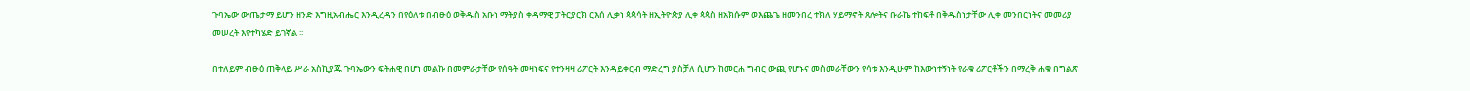ጉባኤው ውጤታማ ይሆን ዘንድ እግዚአብሔር እንዲረዳን በየዕለቱ በብፁዕ ወቅዱስ አቡነ ማትያስ ቀዳማዊ ፓትርያርክ ርእሰ ሊቃነ ጳጳሳት ዘኢትዮጵያ ሊቀ ጳጳስ ዘአክሱም ወእጨጌ ዘመንበረ ተክለ ሃይማኖት ጸሎትና ቡራኬ ተከፍቶ በቅዱስነታቸው ሊቀ መንበርነትና መመሪያ መሠረት እየተካሄድ ይገኛል ፡፡

በተለይም ብፁዕ ጠቅላይ ሥራ አስኪያጁ ጉባኤውን ፍትሐዊ በሆነ መልኩ በመምራታቸው የሰዓት መዛነፍና የተንዛዛ ሪፖርት እንዳይቀርብ ማድረግ ያስቻለ ሲሆን ከመርሐ ግብር ውጪ የሆኑና መስመራቸውን የሳቱ እንዲሁም ከእውነተኝነት የራቁ ሪፖርቶችን በማረቅ ሐቁ በግልጽ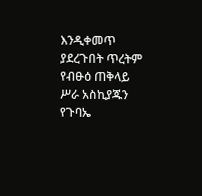እንዲቀመጥ ያደረጉበት ጥረትም የብፁዕ ጠቅላይ ሥራ አስኪያጁን የጉባኤ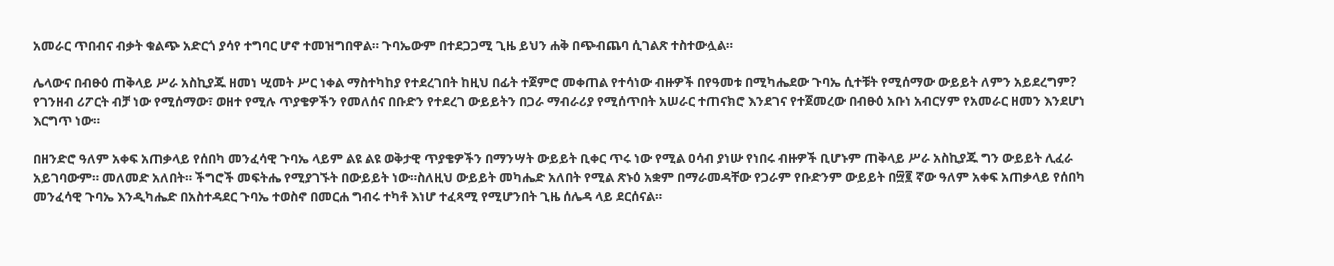አመራር ጥበብና ብቃት ቁልጭ አድርጎ ያሳየ ተግባር ሆኖ ተመዝግበዋል። ጉባኤውም በተደጋጋሚ ጊዜ ይህን ሐቅ በጭብጨባ ሲገልጽ ተስተውሏል።

ሌላውና በብፁዕ ጠቅላይ ሥራ አስኪያጁ ዘመነ ሢመት ሥር ነቀል ማስተካከያ የተደረገበት ከዚህ በፊት ተጀምሮ መቀጠል የተሳነው ብዙዎች በየዓመቱ በሚካሔደው ጉባኤ ሲተቹት የሚሰማው ውይይት ለምን አይደረግም? የገንዘብ ሪፖርት ብቻ ነው የሚሰማው፣ ወዘተ የሚሉ ጥያቄዎችን የመለሰና በቡድን የተደረገ ውይይትን በጋራ ማብራሪያ የሚሰጥበት አሠራር ተጠናክሮ እንደገና የተጀመረው በብፁዕ አቡነ አብርሃም የአመራር ዘመን እንደሆነ እርግጥ ነው።

በዘንድሮ ዓለም አቀፍ አጠቃላይ የሰበካ መንፈሳዊ ጉባኤ ላይም ልዩ ልዩ ወቅታዊ ጥያቄዎችን በማንሣት ውይይት ቢቀር ጥሩ ነው የሚል ዐሳብ ያነሡ የነበሩ ብዙዎች ቢሆኑም ጠቅላይ ሥራ አስኪያጁ ግን ውይይት ሊፈራ አይገባውም። መለመድ አለበት። ችግሮች መፍትሔ የሚያገኙት በውይይት ነው።ስለዚህ ውይይት መካሔድ አለበት የሚል ጽኑዕ አቋም በማራመዳቸው የጋራም የቡድንም ውይይት በ፵፪ ኛው ዓለም አቀፍ አጠቃላይ የሰበካ መንፈሳዊ ጉባኤ እንዲካሔድ በአስተዳደር ጉባኤ ተወስኖ በመርሐ ግብሩ ተካቶ እነሆ ተፈጻሚ የሚሆንበት ጊዜ ሰሌዳ ላይ ደርሰናል።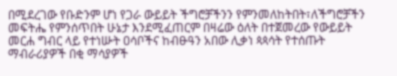በሚደረገው የቡድንም ሆነ የጋራ ውይይት ችግሮቻችንን የምንመለከትበት፣ለችግሮቻችን መፍትሔ የምንሰጥበት ሁኔታ እንደሚፈጠርም በዛሬው ዕለት በተጀመረው የውይይት መርሐ ግብር ላይ የተነሡት ዐሳቦችና ከብፁዓን አበው ሊቃነ ጳጳሳት የተሰጡት ማብራሪያዎች በቂ ማሳያዎች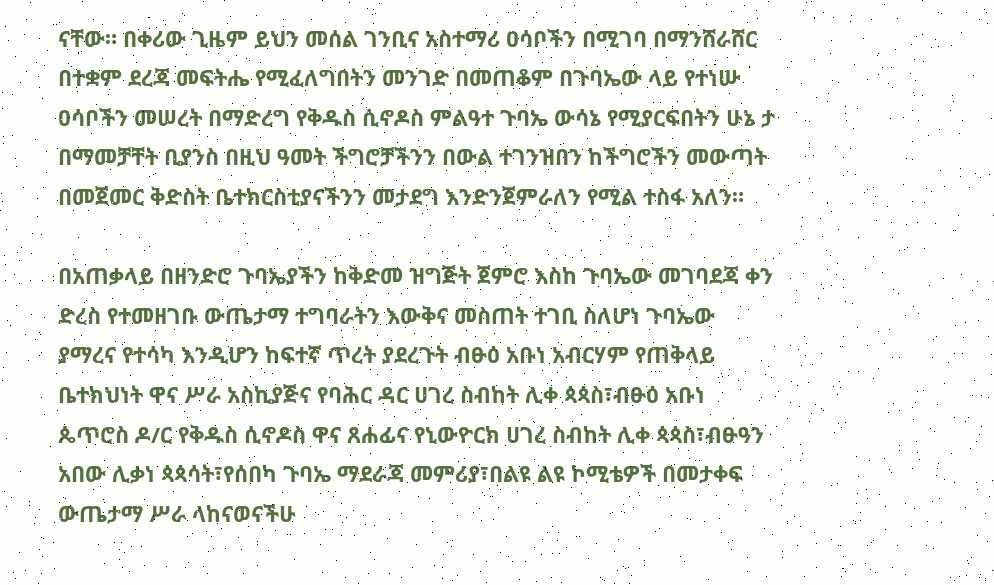ናቸው። በቀሪው ጊዜም ይህን መሰል ገንቢና አስተማሪ ዐሳቦችን በሚገባ በማንሸራሸር በተቋም ደረጃ መፍትሔ የሚፈለግበትን መንገድ በመጠቆም በጉባኤው ላይ የተነሡ ዐሳቦችን መሠረት በማድረግ የቅዱስ ሲኖዶስ ምልዓተ ጉባኤ ውሳኔ የሚያርፍበትን ሁኔ ታ በማመቻቸት ቢያንስ በዚህ ዓመት ችግሮቻችንን በውል ተገንዝበን ከችግሮችን መውጣት በመጀመር ቅድስት ቤተክርስቲያናችንን መታደግ እንድንጀምራለን የሚል ተስፋ አለን።

በአጠቃላይ በዘንድሮ ጉባኤያችን ከቅድመ ዝግጅት ጀምሮ እስከ ጉባኤው መገባደጃ ቀን ድረስ የተመዘገቡ ውጤታማ ተግባራትን እውቅና መስጠት ተገቢ ስለሆነ ጉባኤው ያማረና የተሳካ እንዲሆን ከፍተኛ ጥረት ያደረጉት ብፁዕ አቡነ አብርሃም የጠቅላይ ቤተክህነት ዋና ሥራ አስኪያጅና የባሕር ዳር ሀገረ ስብከት ሊቀ ጳጳስ፣ብፁዕ አቡነ ጴጥሮስ ዶ/ር የቅዱስ ሲኖዶስ ዋና ጸሐፊና የኒውዮርክ ሀገረ ስብከት ሊቀ ጳጳስ፣ብፁዓን አበው ሊቃነ ጳጳሳት፣የሰበካ ጉባኤ ማደራጃ መምሪያ፣በልዩ ልዩ ኮሚቴዎች በመታቀፍ ውጤታማ ሥራ ላከናወናችሁ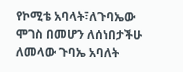የኮሚቴ አባላት፣ለጉባኤው ሞገስ በመሆን ለሰነበታችሁ ለመላው ጉባኤ አባለት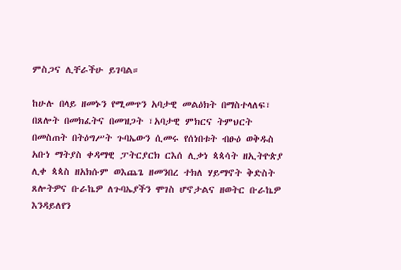ምስጋና ሊቸራችሁ ይገባል።

ከሁሉ በላይ ዘመኑን የሚመጥን አባታዊ መልዕክት በማስተላለፍ፣ በጸሎት በመክፈትና በመዝጋት ፣አባታዊ ምክርና ትምህርት በመስጠት በትዕግሥት ጉባኤውን ሲመሩ የሰነበቱት ብፁዕ ወቅዱስ አቡነ ማትያስ ቀዳማዊ ፓትርያርክ ርእሰ ሊቃነ ጳጳሳት ዘኢትዮጵያ ሊቀ ጳጳስ ዘአክሱም ወእጨጌ ዘመንበረ ተክለ ሃይማኖት ቅድስት ጸሎትዎና ቡራኬዎ ለጉባኤያችን ሞገስ ሆኖታልና ዘወትር ቡራኬዎ እንዳይለየን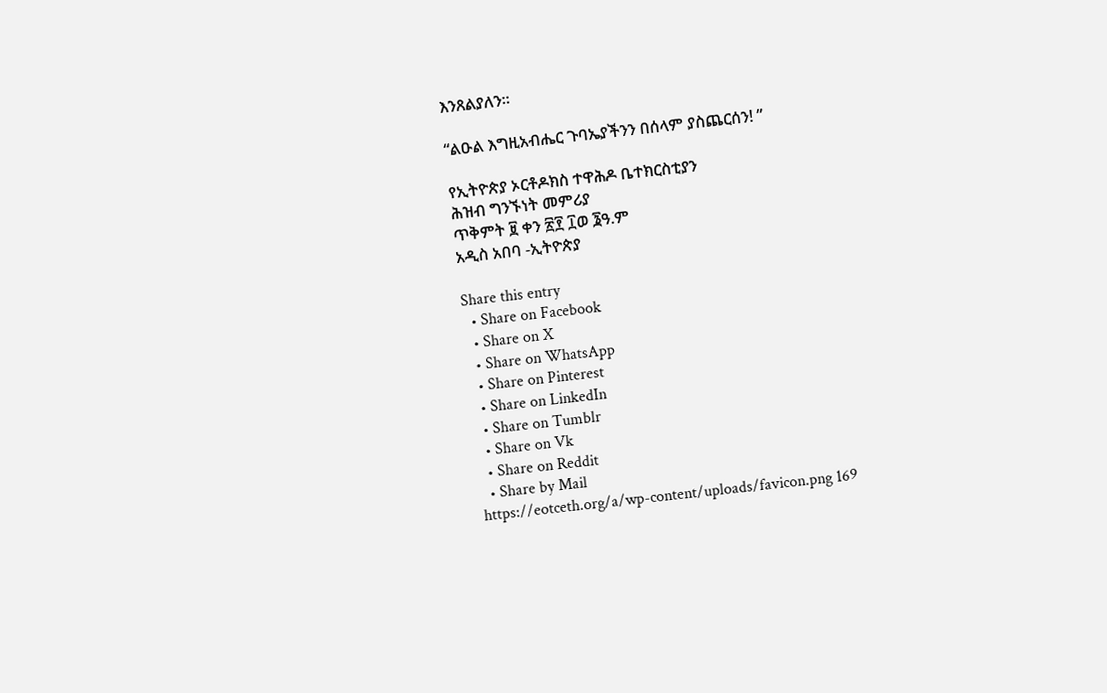እንጸልያለን።

“ልዑል እግዚአብሔር ጉባኤያችንን በሰላም ያስጨርሰን! ”

የኢትዮጵያ ኦርቶዶክስ ተዋሕዶ ቤተክርስቲያን
ሕዝብ ግንኙነት መምሪያ
ጥቅምት ፱ ቀን ፳፻ ፲ወ ፮ዓ.ም
አዲስ አበባ -ኢትዮጵያ

Share this entry
  • Share on Facebook
  • Share on X
  • Share on WhatsApp
  • Share on Pinterest
  • Share on LinkedIn
  • Share on Tumblr
  • Share on Vk
  • Share on Reddit
  • Share by Mail
https://eotceth.org/a/wp-content/uploads/favicon.png 169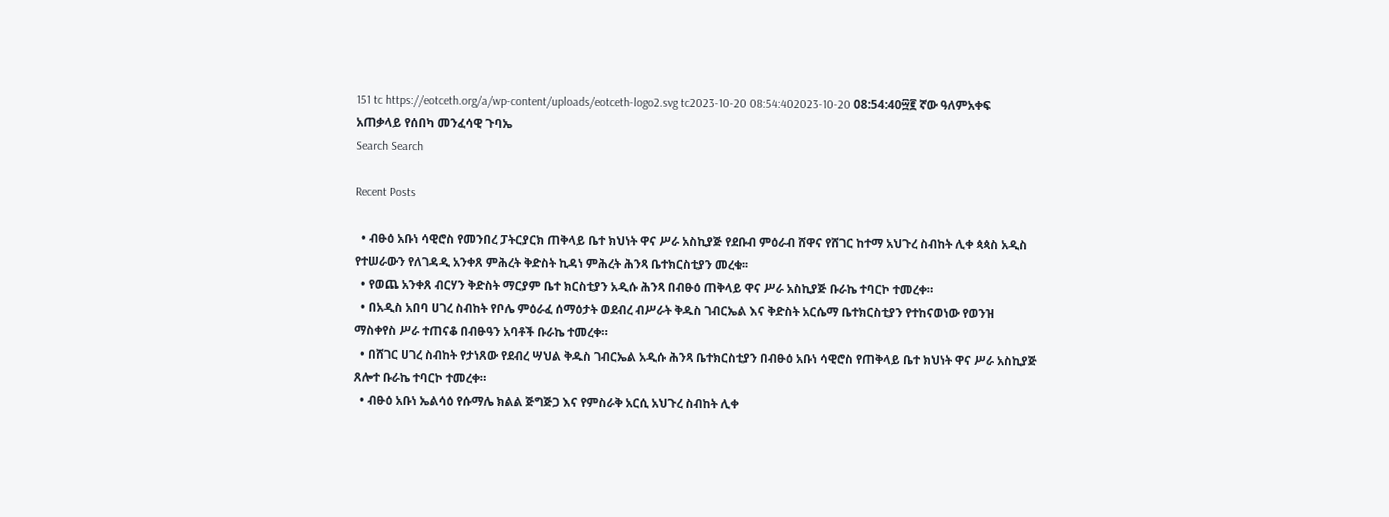151 tc https://eotceth.org/a/wp-content/uploads/eotceth-logo2.svg tc2023-10-20 08:54:402023-10-20 08:54:40፵፪ ኛው ዓለምአቀፍ አጠቃላይ የሰበካ መንፈሳዊ ጉባኤ
Search Search

Recent Posts

  • ብፁዕ አቡነ ሳዊሮስ የመንበረ ፓትርያርክ ጠቅላይ ቤተ ክህነት ዋና ሥራ አስኪያጅ የደቡብ ምዕራብ ሸዋና የሸገር ከተማ አህጉረ ስብከት ሊቀ ጳጳስ አዲስ የተሠራውን የለገዳዲ አንቀጸ ምሕረት ቅድስት ኪዳነ ምሕረት ሕንጻ ቤተክርስቲያን መረቁ፡፡
  • የወጨ አንቀጸ ብርሃን ቅድስት ማርያም ቤተ ክርስቲያን አዲሱ ሕንጻ በብፁዕ ጠቅላይ ዋና ሥራ አስኪያጅ ቡራኬ ተባርኮ ተመረቀ።
  • በአዲስ አበባ ሀገረ ስብከት የቦሌ ምዕራፈ ሰማዕታት ወደብረ ብሥራት ቅዱስ ገብርኤል እና ቅድስት አርሴማ ቤተክርስቲያን የተከናወነው የወንዝ ማስቀየስ ሥራ ተጠናቆ በብፁዓን አባቶች ቡራኬ ተመረቀ።
  • በሸገር ሀገረ ስብከት የታነጸው የደብረ ሣህል ቅዱስ ገብርኤል አዲሱ ሕንጻ ቤተክርስቲያን በብፁዕ አቡነ ሳዊሮስ የጠቅላይ ቤተ ክህነት ዋና ሥራ አስኪያጅ ጸሎተ ቡራኬ ተባርኮ ተመረቀ።
  • ብፁዕ አቡነ ኤልሳዕ የሱማሌ ክልል ጅግጅጋ እና የምስራቅ አርሲ አህጉረ ስብከት ሊቀ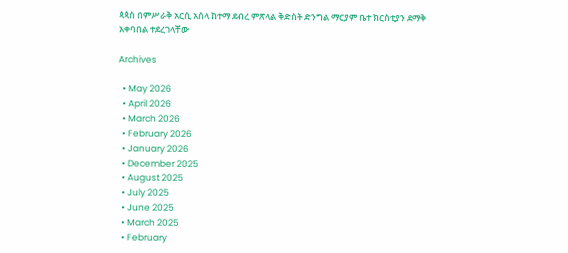ጳጳስ በምሥራቅ አርሲ አሰላ ከተማ ደብረ ምጽላል ቅድስት ድንግል ማርያም ቤተ ክርስቲያን ደማቅ አቀባበል ተደረገላቸው

Archives

  • May 2026
  • April 2026
  • March 2026
  • February 2026
  • January 2026
  • December 2025
  • August 2025
  • July 2025
  • June 2025
  • March 2025
  • February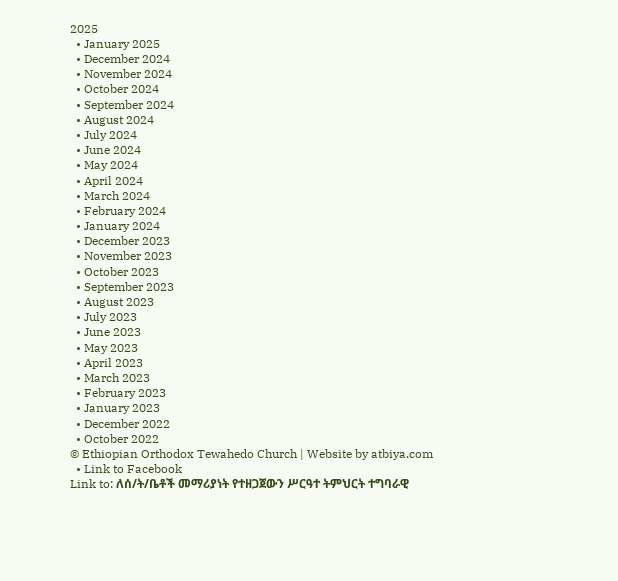2025
  • January 2025
  • December 2024
  • November 2024
  • October 2024
  • September 2024
  • August 2024
  • July 2024
  • June 2024
  • May 2024
  • April 2024
  • March 2024
  • February 2024
  • January 2024
  • December 2023
  • November 2023
  • October 2023
  • September 2023
  • August 2023
  • July 2023
  • June 2023
  • May 2023
  • April 2023
  • March 2023
  • February 2023
  • January 2023
  • December 2022
  • October 2022
© Ethiopian Orthodox Tewahedo Church | Website by atbiya.com
  • Link to Facebook
Link to: ለሰ/ት/ቤቶች መማሪያነት የተዘጋጀውን ሥርዓተ ትምህርት ተግባራዊ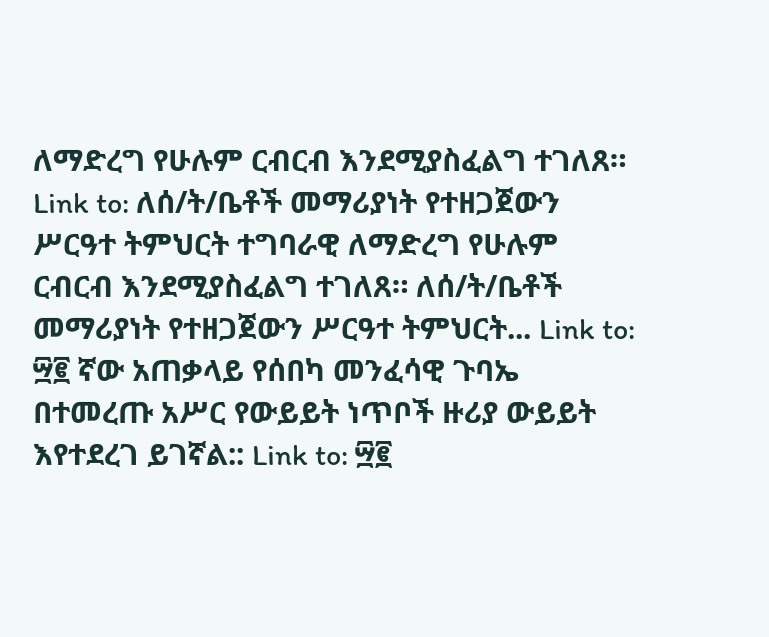ለማድረግ የሁሉም ርብርብ እንደሚያስፈልግ ተገለጸ። Link to: ለሰ/ት/ቤቶች መማሪያነት የተዘጋጀውን ሥርዓተ ትምህርት ተግባራዊ ለማድረግ የሁሉም ርብርብ እንደሚያስፈልግ ተገለጸ። ለሰ/ት/ቤቶች መማሪያነት የተዘጋጀውን ሥርዓተ ትምህርት... Link to: ፵፪ ኛው አጠቃላይ የሰበካ መንፈሳዊ ጉባኤ በተመረጡ አሥር የውይይት ነጥቦች ዙሪያ ውይይት እየተደረገ ይገኛል:: Link to: ፵፪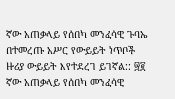ኛው አጠቃላይ የሰበካ መንፈሳዊ ጉባኤ በተመረጡ አሥር የውይይት ነጥቦች ዙሪያ ውይይት እየተደረገ ይገኛል:: ፵፪ ኛው አጠቃላይ የሰበካ መንፈሳዊ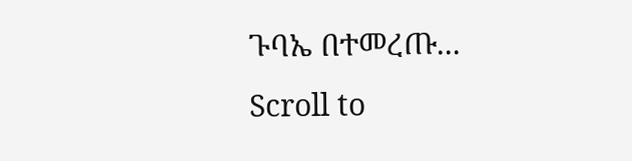ጉባኤ በተመረጡ...
Scroll to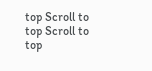top Scroll to top Scroll to top